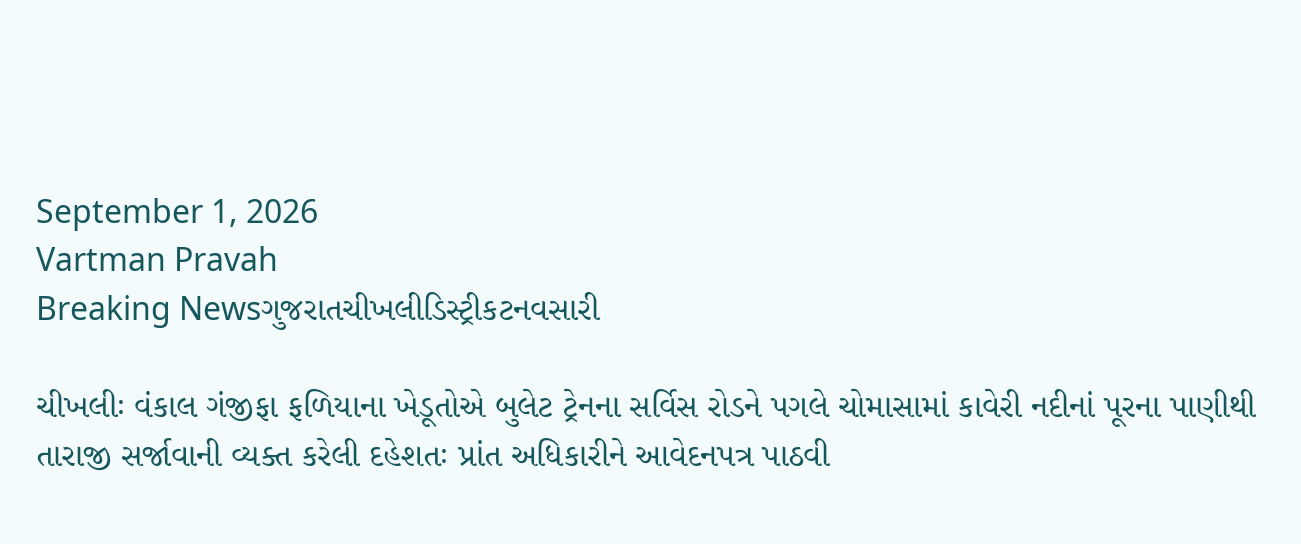September 1, 2026
Vartman Pravah
Breaking Newsગુજરાતચીખલીડિસ્ટ્રીકટનવસારી

ચીખલીઃ વંકાલ ગંજીફા ફળિયાના ખેડૂતોએ બુલેટ ટ્રેનના સર્વિસ રોડને પગલે ચોમાસામાં કાવેરી નદીનાં પૂરના પાણીથી તારાજી સર્જાવાની વ્‍યક્‍ત કરેલી દહેશતઃ પ્રાંત અધિકારીને આવેદનપત્ર પાઠવી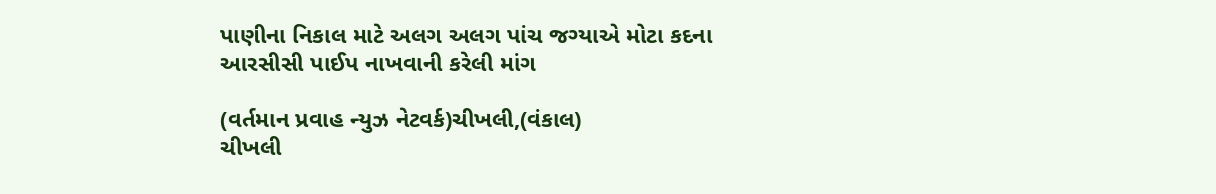પાણીના નિકાલ માટે અલગ અલગ પાંચ જગ્‍યાએ મોટા કદના આરસીસી પાઈપ નાખવાની કરેલી માંગ

(વર્તમાન પ્રવાહ ન્‍યુઝ નેટવર્ક)ચીખલી,(વંકાલ)
ચીખલી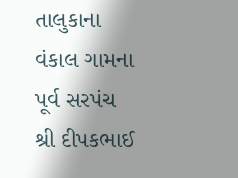તાલુકાના વંકાલ ગામના પૂર્વ સરપંચ શ્રી દીપકભાઈ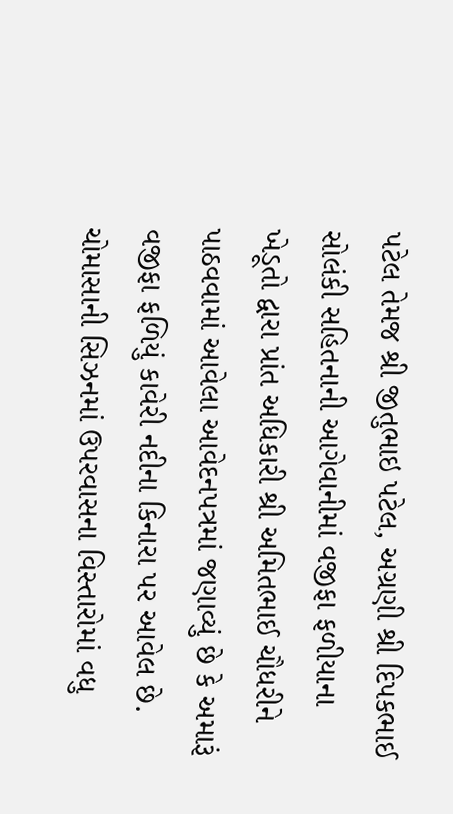પટેલ તેમજ શ્રી જીતુભાઇ પટેલ, અગ્રણી શ્રી દિપકભાઈ સોલંકી સહિતનાની આગેવાનીમાં વજીફા ફળીયાના ખેડૂતો દ્વારા પ્રાંત અધિકારી શ્રી અમિતભાઈ ચૌધરીને પાઠવવામાં આવેલા આવેદનપત્રમાં જણાવ્‍યું છે કે અમારૂં વજીફા ફળિયું કાવેરી નદીના કિનારા પર આવેલ છે. ચોમાસાની સિઝનમાં ઉપરવાસના વિસ્‍તારોમાં વધુ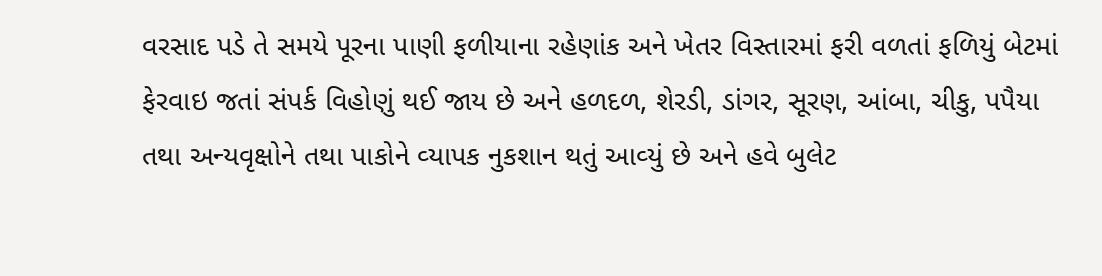વરસાદ પડે તે સમયે પૂરના પાણી ફળીયાના રહેણાંક અને ખેતર વિસ્‍તારમાં ફરી વળતાં ફળિયું બેટમાં ફેરવાઇ જતાં સંપર્ક વિહોણું થઈ જાય છે અને હળદળ, શેરડી, ડાંગર, સૂરણ, આંબા, ચીકુ, પપૈયા તથા અન્‍યવૃક્ષોને તથા પાકોને વ્‍યાપક નુકશાન થતું આવ્‍યું છે અને હવે બુલેટ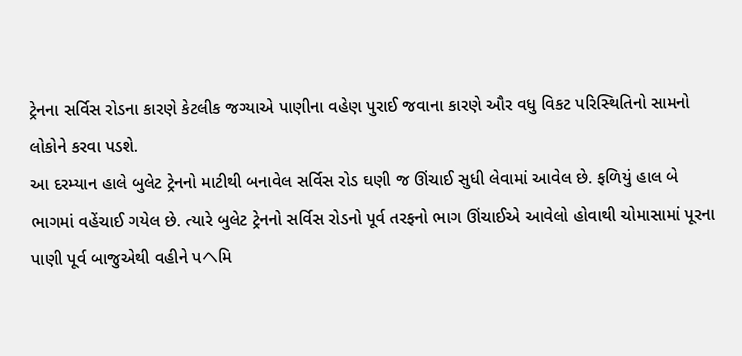ટ્રેનના સર્વિસ રોડના કારણે કેટલીક જગ્‍યાએ પાણીના વહેણ પુરાઈ જવાના કારણે ઔર વધુ વિકટ પરિસ્‍થિતિનો સામનો લોકોને કરવા પડશે.
આ દરમ્‍યાન હાલે બુલેટ ટ્રેનનો માટીથી બનાવેલ સર્વિસ રોડ ઘણી જ ઊંચાઈ સુધી લેવામાં આવેલ છે. ફળિયું હાલ બે ભાગમાં વહેંચાઈ ગયેલ છે. ત્‍યારે બુલેટ ટ્રેનનો સર્વિસ રોડનો પૂર્વ તરફનો ભાગ ઊંચાઈએ આવેલો હોવાથી ચોમાસામાં પૂરના પાણી પૂર્વ બાજુએથી વહીને પヘમિ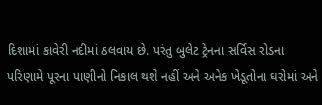દિશામાં કાવેરી નદીમાં ઠલવાય છે. પરંતુ બુલેટ ટ્રેનના સર્વિસ રોડના પરિણામે પૂરના પાણીનો નિકાલ થશે નહીં અને અનેક ખેડૂતોના ઘરોમાં અને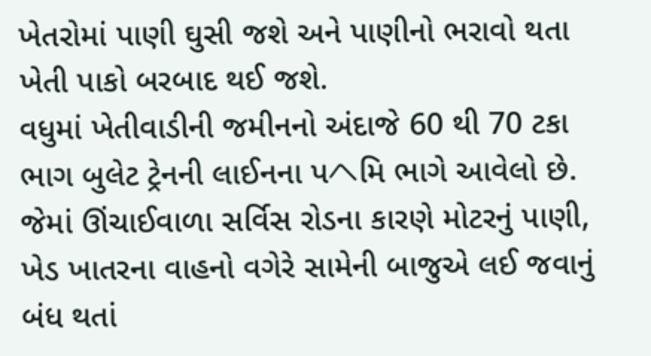ખેતરોમાં પાણી ઘુસી જશે અને પાણીનો ભરાવો થતા ખેતી પાકો બરબાદ થઈ જશે.
વધુમાં ખેતીવાડીની જમીનનો અંદાજે 60 થી 70 ટકા ભાગ બુલેટ ટ્રેનની લાઈનના પヘમિ ભાગે આવેલો છે. જેમાં ઊંચાઈવાળા સર્વિસ રોડના કારણે મોટરનું પાણી, ખેડ ખાતરના વાહનો વગેરે સામેની બાજુએ લઈ જવાનું બંધ થતાં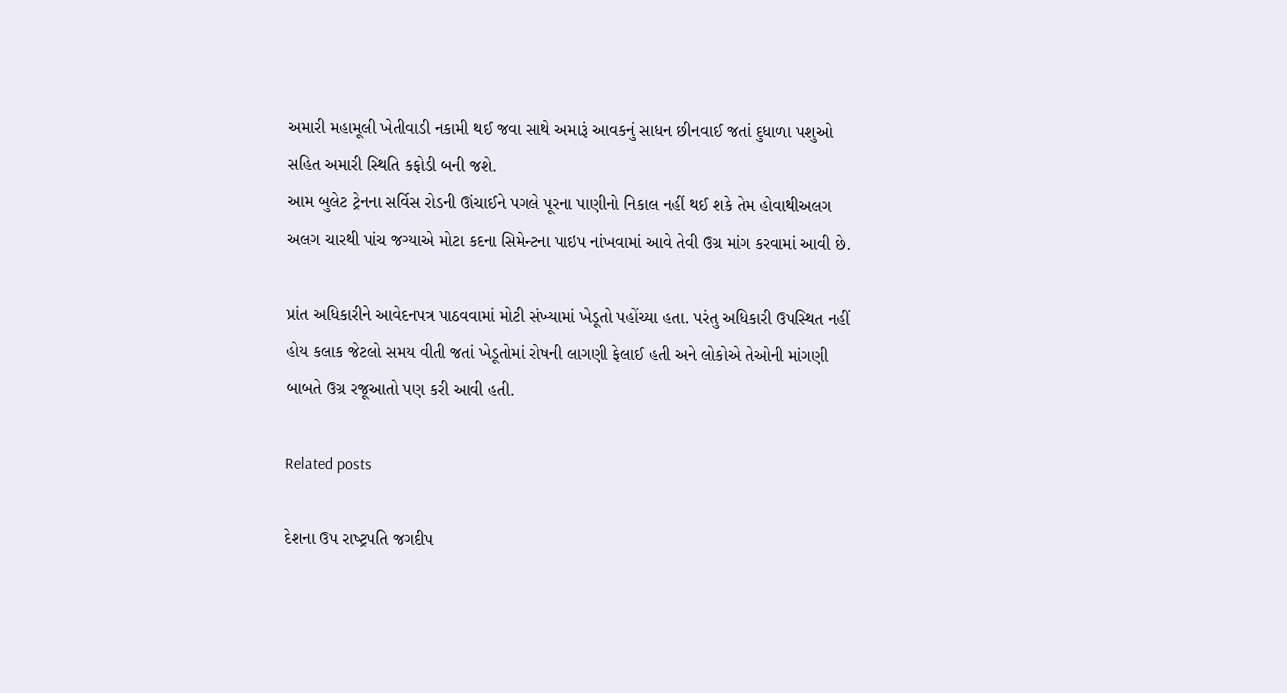અમારી મહામૂલી ખેતીવાડી નકામી થઈ જવા સાથે અમારૂં આવકનું સાધન છીનવાઈ જતાં દુધાળા પશુઓ સહિત અમારી સ્‍થિતિ કફોડી બની જશે.
આમ બુલેટ ટ્રેનના સર્વિસ રોડની ઊંચાઈને પગલે પૂરના પાણીનો નિકાલ નહીં થઈ શકે તેમ હોવાથીઅલગ અલગ ચારથી પાંચ જગ્‍યાએ મોટા કદના સિમેન્‍ટના પાઇપ નાંખવામાં આવે તેવી ઉગ્ર માંગ કરવામાં આવી છે.

પ્રાંત અધિકારીને આવેદનપત્ર પાઠવવામાં મોટી સંખ્‍યામાં ખેડૂતો પહોંચ્‍યા હતા. પરંતુ અધિકારી ઉપસ્‍થિત નહીં હોય કલાક જેટલો સમય વીતી જતાં ખેડૂતોમાં રોષની લાગણી ફેલાઈ હતી અને લોકોએ તેઓની માંગણી બાબતે ઉગ્ર રજૂઆતો પણ કરી આવી હતી.

Related posts

દેશના ઉપ રાષ્‍ટ્રપતિ જગદીપ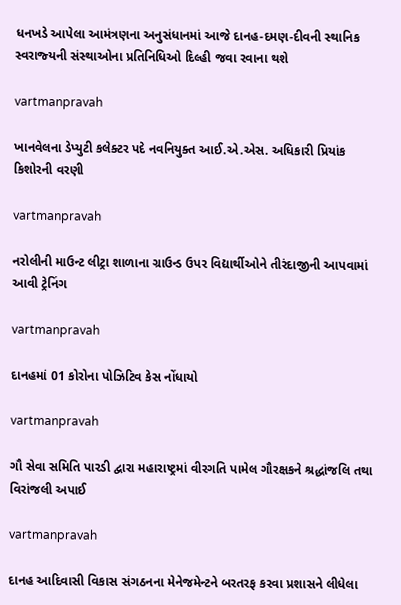ધનખડે આપેલા આમંત્રણના અનુસંધાનમાં આજે દાનહ-દમણ-દીવની સ્‍થાનિક સ્‍વરાજ્‍યની સંસ્‍થાઓના પ્રતિનિધિઓ દિલ્‍હી જવા રવાના થશે

vartmanpravah

ખાનવેલના ડેપ્‍યુટી કલેક્‍ટર પદે નવનિયુક્‍ત આઈ.એ.એસ. અધિકારી પ્રિયાંક કિશોરની વરણી

vartmanpravah

નરોલીની માઉન્‍ટ લીટ્રા શાળાના ગ્રાઉન્‍ડ ઉપર વિદ્યાર્થીઓને તીરંદાજીની આપવામાં આવી ટ્રેનિંગ

vartmanpravah

દાનહમાં 01 કોરોના પોઝિટિવ કેસ નોંધાયો

vartmanpravah

ગૌ સેવા સમિતિ પારડી દ્વારા મહારાષ્‍ટ્રમાં વીરગતિ પામેલ ગૌરક્ષકને શ્રદ્ધાંજલિ તથા વિરાંજલી અપાઈ

vartmanpravah

દાનહ આદિવાસી વિકાસ સંગઠનના મેનેજમેન્‍ટને બરતરફ કરવા પ્રશાસને લીધેલા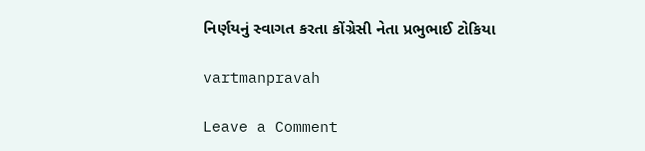નિર્ણયનું સ્‍વાગત કરતા કોંગ્રેસી નેતા પ્રભુભાઈ ટોકિયા

vartmanpravah

Leave a Comment